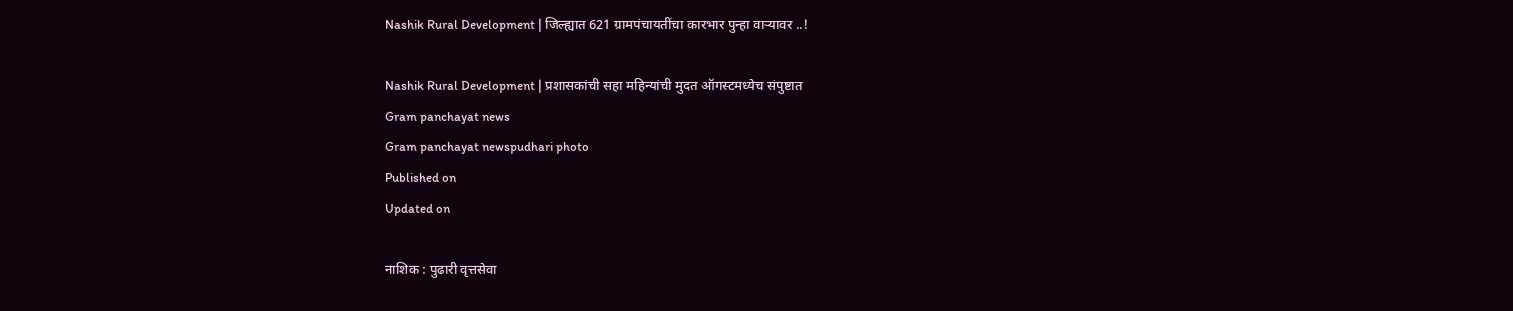Nashik Rural Development | जिल्ह्यात 621 ग्रामपंचायतींचा कारभार पुन्हा वाऱ्यावर ..!

Nashik Rural Development | प्रशासकांची सहा महिन्यांची मुदत ऑगस्टमध्येच संपुष्टात
Gram panchayat news
Gram panchayat newspudhari photo
Published on
Updated on

नाशिक : पुढारी वृत्तसेवा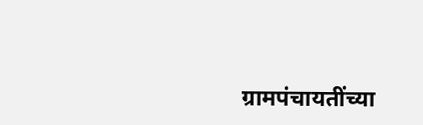ग्रामपंचायतींच्या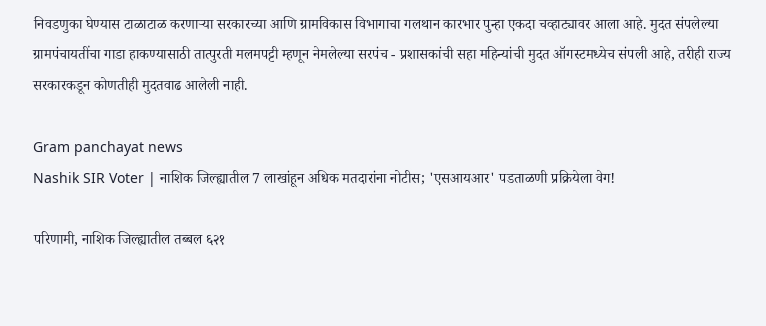निवडणुका घेण्यास टाळाटाळ करणाऱ्या सरकारच्या आणि ग्रामविकास विभागाचा गलथान कारभार पुन्हा एकदा चव्हाट्यावर आला आहे. मुदत संपलेल्या ग्रामपंचायतींचा गाडा हाकण्यासाठी तात्पुरती मलमपट्टी म्हणून नेमलेल्या सरपंच - प्रशासकांची सहा महिन्यांची मुदत ऑगस्टमध्येच संपली आहे, तरीही राज्य सरकारकडून कोणतीही मुदतवाढ आलेली नाही.

Gram panchayat news
Nashik SIR Voter | नाशिक जिल्ह्यातील 7 लाखांहून अधिक मतदारांना नोटीस; 'एसआयआर' पडताळणी प्रक्रियेला वेग!

परिणामी, नाशिक जिल्ह्यातील तब्बल ६२१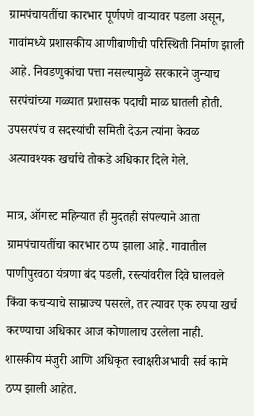ग्रामपंचायतींचा कारभार पूर्णपणे वाऱ्यावर पडला असून, गावांमध्ये प्रशासकीय आणीबाणीची परिस्थिती निर्माण झाली आहे. निवडणुकांचा पत्ता नसल्यामुळे सरकारने जुन्याच सरपंचांच्या गळ्यात प्रशासक पदाची माळ घातली होती. उपसरपंच व सदस्यांची समिती देऊन त्यांना केवळ अत्यावश्यक खर्चाचे तोकडे अधिकार दिले गेले.

मात्र, ऑगस्ट महिन्यात ही मुदतही संपल्याने आता ग्रामपंचायतींचा कारभार ठप्प झाला आहे. गावातील पाणीपुरवठा यंत्रणा बंद पडली, रस्त्यांवरील दिवे घालवले किंवा कचऱ्याचे साम्राज्य पसरले, तर त्यावर एक रुपया खर्च करण्याचा अधिकार आज कोणालाच उरलेला नाही. शासकीय मंजुरी आणि अधिकृत स्वाक्षरीअभावी सर्व कामे ठप्प झाली आहेत.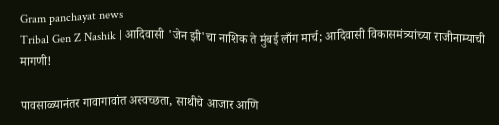Gram panchayat news
Tribal Gen Z Nashik | आदिवासी 'जेन झी'चा नाशिक ते मुंबई लाँग मार्च; आदिवासी विकासमंत्र्यांच्या राजीनाम्याची मागणी!

पावसाळ्यानंतर गावागावांत अस्वच्छता, साथीचे आजार आणि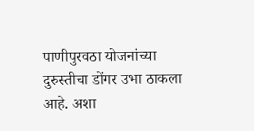पाणीपुरवठा योजनांच्या दुरुस्तीचा डोंगर उभा ठाकला आहे. अशा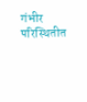गंभीर परिस्थितीत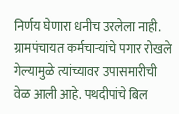निर्णय घेणारा धनीच उरलेला नाही. ग्रामपंचायत कर्मचाऱ्यांचे पगार रोखले गेल्यामुळे त्यांच्यावर उपासमारीची वेळ आली आहे. पथदीपांचे बिल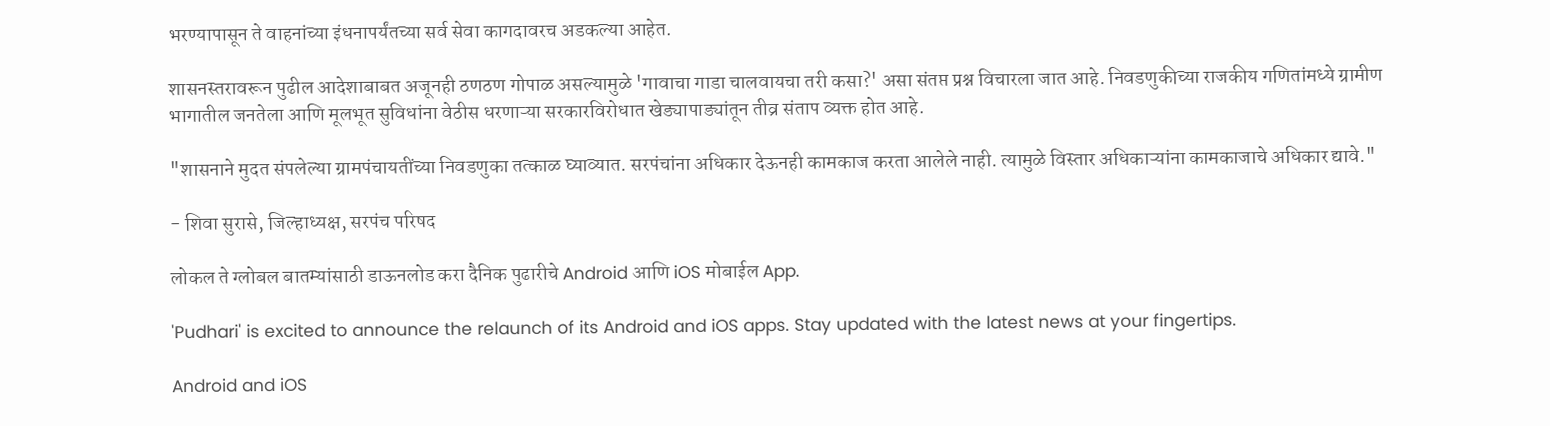भरण्यापासून ते वाहनांच्या इंधनापर्यंतच्या सर्व सेवा कागदावरच अडकल्या आहेत.

शासनस्तरावरून पुढील आदेशाबाबत अजूनही ठणठण गोपाळ असल्यामुळे 'गावाचा गाडा चालवायचा तरी कसा?' असा संतप्त प्रश्न विचारला जात आहे. निवडणुकीच्या राजकीय गणितांमध्ये ग्रामीण भागातील जनतेला आणि मूलभूत सुविधांना वेठीस धरणाऱ्या सरकारविरोधात खेड्यापाड्यांतून तीव्र संताप व्यक्त होत आहे.

"शासनाने मुदत संपलेल्या ग्रामपंचायतींच्या निवडणुका तत्काळ घ्याव्यात. सरपंचांना अधिकार देऊनही कामकाज करता आलेले नाही. त्यामुळे विस्तार अधिकाऱ्यांना कामकाजाचे अधिकार द्यावे."

- शिवा सुरासे, जिल्हाध्यक्ष, सरपंच परिषद

लोकल ते ग्लोबल बातम्यांसाठी डाऊनलोड करा दैनिक पुढारीचे Android आणि iOS मोबाईल App.

'Pudhari' is excited to announce the relaunch of its Android and iOS apps. Stay updated with the latest news at your fingertips.

Android and iOS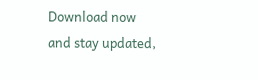Download now and stay updated,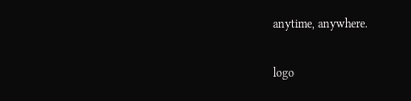anytime, anywhere.

logo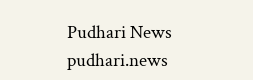Pudhari News
pudhari.news